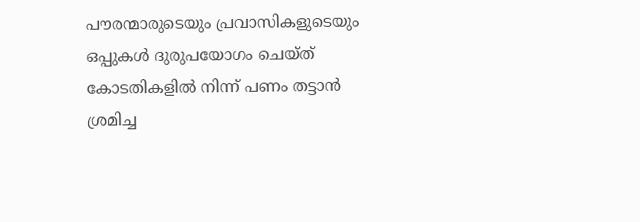പൗരന്മാരുടെയും പ്രവാസികളുടെയും ഒപ്പുകള്‍ ദുരുപയോഗം ചെയ്ത് കോടതികളില്‍ നിന്ന് പണം തട്ടാൻ ശ്രമിച്ച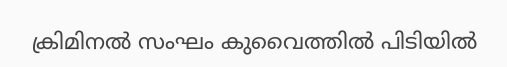ക്രിമിനല്‍ സംഘം കുവൈത്തില്‍ പിടിയില്‍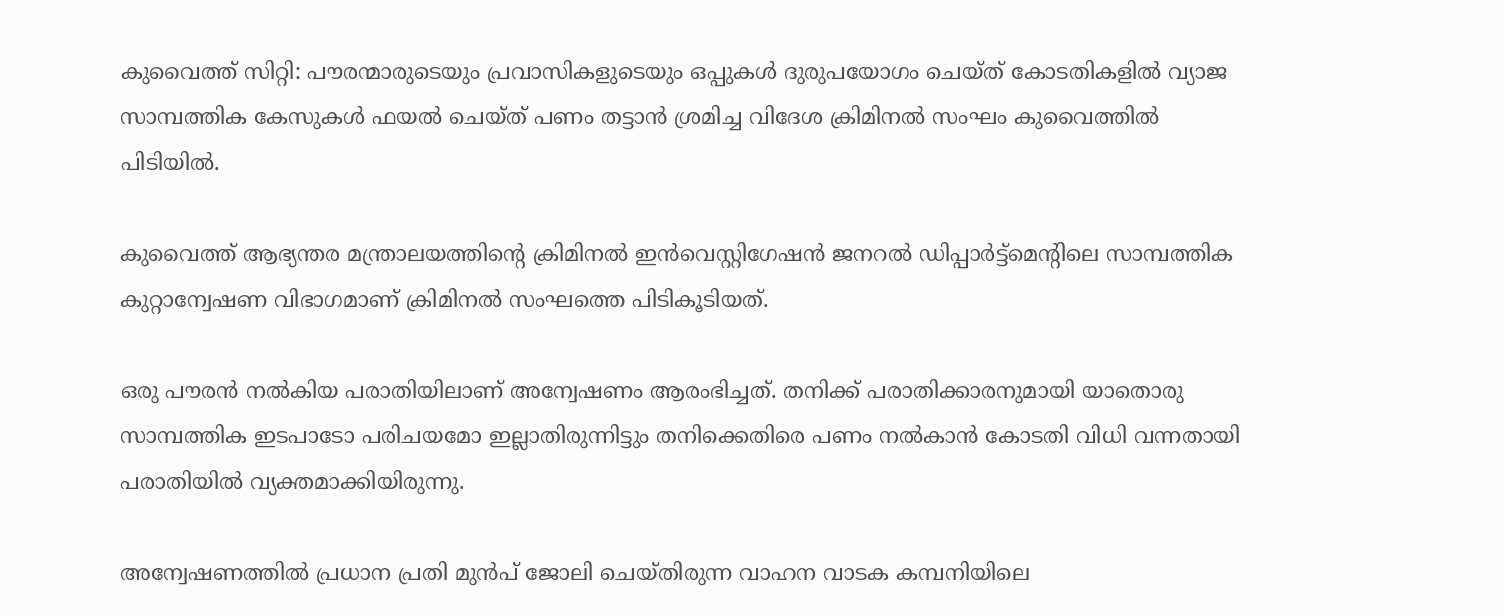കുവൈത്ത് സിറ്റി: പൗരന്മാരുടെയും പ്രവാസികളുടെയും ഒപ്പുകള്‍ ദുരുപയോഗം ചെയ്ത് കോടതികളില്‍ വ്യാജ സാമ്പത്തിക കേസുകള്‍ ഫയല്‍ ചെയ്ത് പണം തട്ടാൻ ശ്രമിച്ച വിദേശ ക്രിമിനല്‍ സംഘം കുവൈത്തില്‍ പിടിയില്‍.

കുവൈത്ത് ആഭ്യന്തര മന്ത്രാലയത്തിന്റെ ക്രിമിനല്‍ ഇൻവെസ്റ്റിഗേഷൻ ജനറല്‍ ഡിപ്പാർട്ട്മെന്റിലെ സാമ്പത്തിക കുറ്റാന്വേഷണ വിഭാഗമാണ് ക്രിമിനല്‍ സംഘത്തെ പിടികൂടിയത്.

ഒരു പൗരൻ നല്‍കിയ പരാതിയിലാണ് അന്വേഷണം ആരംഭിച്ചത്. തനിക്ക് പരാതിക്കാരനുമായി യാതൊരു സാമ്പത്തിക ഇടപാടോ പരിചയമോ ഇല്ലാതിരുന്നിട്ടും തനിക്കെതിരെ പണം നല്‍കാൻ കോടതി വിധി വന്നതായി പരാതിയില്‍ വ്യക്തമാക്കിയിരുന്നു.

അന്വേഷണത്തില്‍ പ്രധാന പ്രതി മുൻപ് ജോലി ചെയ്തിരുന്ന വാഹന വാടക കമ്പനിയിലെ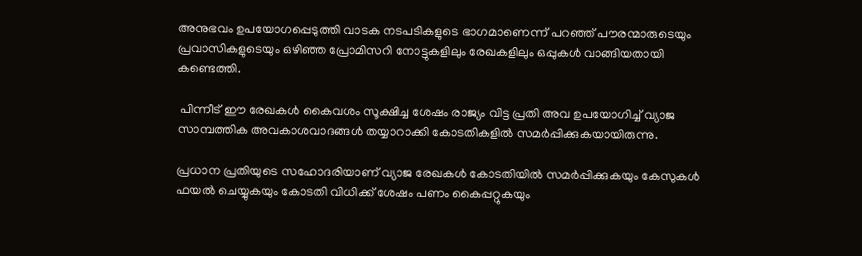അനുഭവം ഉപയോഗപ്പെടുത്തി വാടക നടപടികളുടെ ഭാഗമാണെന്ന് പറഞ്ഞ് പൗരന്മാരുടെയും പ്രവാസികളുടെയും ഒഴിഞ്ഞ പ്രോമിസറി നോട്ടുകളിലും രേഖകളിലും ഒപ്പുകള്‍ വാങ്ങിയതായി കണ്ടെത്തി.

 പിന്നീട് ഈ രേഖകള്‍ കൈവശം സൂക്ഷിച്ച ശേഷം രാജ്യം വിട്ട പ്രതി അവ ഉപയോഗിച്ച്‌ വ്യാജ സാമ്പത്തിക അവകാശവാദങ്ങള്‍ തയ്യാറാക്കി കോടതികളില്‍ സമർപ്പിക്കുകയായിരുന്നു.

പ്രധാന പ്രതിയുടെ സഹോദരിയാണ് വ്യാജ രേഖകള്‍ കോടതിയില്‍ സമർപ്പിക്കുകയും കേസുകള്‍ ഫയല്‍ ചെയ്യുകയും കോടതി വിധിക്ക് ശേഷം പണം കൈപ്പറ്റുകയും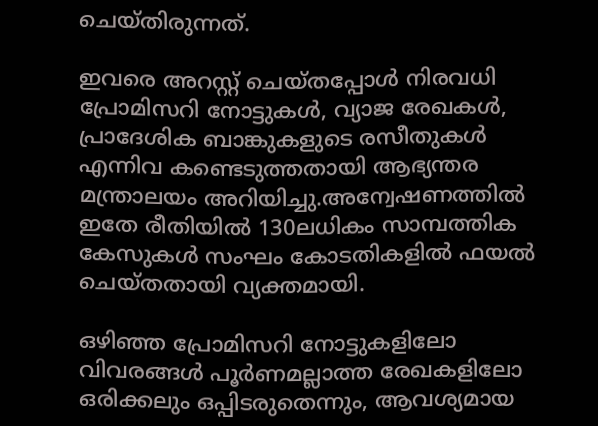ചെയ്തിരുന്നത്.

ഇവരെ അറസ്റ്റ് ചെയ്തപ്പോള്‍ നിരവധി പ്രോമിസറി നോട്ടുകള്‍, വ്യാജ രേഖകള്‍, പ്രാദേശിക ബാങ്കുകളുടെ രസീതുകള്‍ എന്നിവ കണ്ടെടുത്തതായി ആഭ്യന്തര മന്ത്രാലയം അറിയിച്ചു.അന്വേഷണത്തില്‍ ഇതേ രീതിയില്‍ 130ലധികം സാമ്പത്തിക കേസുകള്‍ സംഘം കോടതികളില്‍ ഫയല്‍ ചെയ്തതായി വ്യക്തമായി.

ഒഴിഞ്ഞ പ്രോമിസറി നോട്ടുകളിലോ വിവരങ്ങള്‍ പൂർണമല്ലാത്ത രേഖകളിലോ ഒരിക്കലും ഒപ്പിടരുതെന്നും, ആവശ്യമായ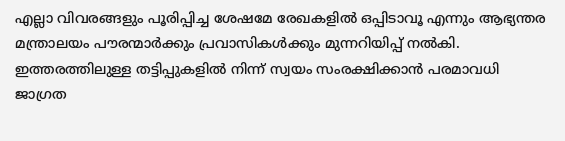എല്ലാ വിവരങ്ങളും പൂരിപ്പിച്ച ശേഷമേ രേഖകളില്‍ ഒപ്പിടാവൂ എന്നും ആഭ്യന്തര മന്ത്രാലയം പൗരന്മാർക്കും പ്രവാസികള്‍ക്കും മുന്നറിയിപ്പ് നല്‍കി. ഇത്തരത്തിലുള്ള തട്ടിപ്പുകളില്‍ നിന്ന് സ്വയം സംരക്ഷിക്കാൻ പരമാവധി ജാഗ്രത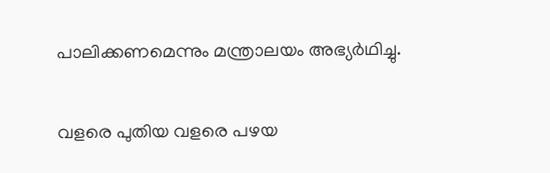പാലിക്കണമെന്നും മന്ത്രാലയം അഭ്യർഥിച്ചു.

വളരെ പുതിയ വളരെ പഴയ